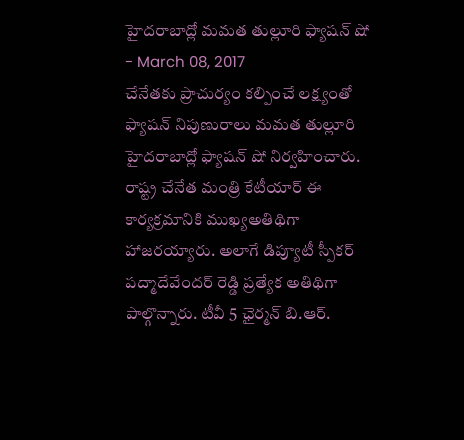హైదరాబాద్లో మమత తుల్లూరి ఫ్యాషన్ షో
- March 08, 2017
చేనేతకు ప్రాచుర్యం కల్పించే లక్ష్యంతో ఫ్యాషన్ నిపుణురాలు మమత తుల్లూరి హైదరాబాద్లో ఫ్యాషన్ షో నిర్వహించారు. రాష్ట్ర చేనేత మంత్రి కేటీయార్ ఈ కార్యక్రమానికి ముఖ్యఅతిథిగా హాజరయ్యారు. అలాగే డిప్యూటీ స్పీకర్ పద్మాదేవేందర్ రెడ్డి ప్రత్యేక అతిథిగా పాల్గొన్నారు. టీవీ 5 ఛైర్మన్ బి.ఆర్.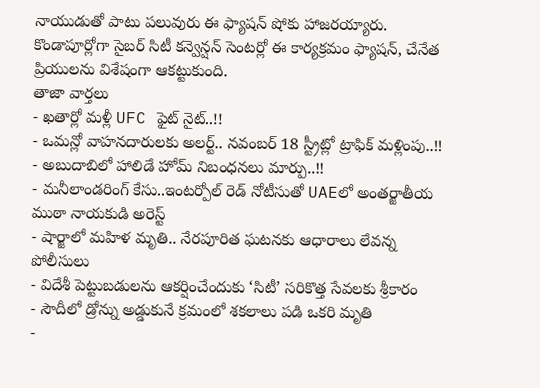నాయుడుతో పాటు పలువురు ఈ ఫ్యాషన్ షోకు హాజరయ్యారు. కొండాపూర్లోగా సైబర్ సిటీ కన్వెన్షన్ సెంటర్లో ఈ కార్యక్రమం ఫ్యాషన్, చేనేత ప్రియులను విశేషంగా ఆకట్టుకుంది.
తాజా వార్తలు
- ఖతార్లో మళ్లీ UFC ఫైట్ నైట్..!!
- ఒమన్లో వాహనదారులకు అలర్ట్.. నవంబర్ 18 స్ట్రీట్లో ట్రాఫిక్ మళ్లింపు..!!
- అబుదాబిలో హాలిడే హోమ్ నిబంధనలు మార్పు..!!
- మనీలాండరింగ్ కేసు..ఇంటర్పోల్ రెడ్ నోటీసుతో UAEలో అంతర్జాతీయ ముఠా నాయకుడి అరెస్ట్
- షార్జాలో మహిళ మృతి.. నేరపూరిత ఘటనకు ఆధారాలు లేవన్న పోలీసులు
- విదేశీ పెట్టుబడులను ఆకర్షించేందుకు ‘సిటీ’ సరికొత్త సేవలకు శ్రీకారం
- సౌదీలో డ్రోన్ను అడ్డుకునే క్రమంలో శకలాలు పడి ఒకరి మృతి
-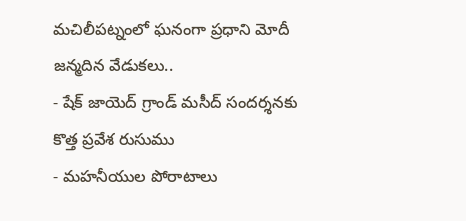మచిలీపట్నంలో ఘనంగా ప్రధాని మోదీ జన్మదిన వేడుకలు..
- షేక్ జాయెద్ గ్రాండ్ మసీద్ సందర్శనకు కొత్త ప్రవేశ రుసుము
- మహనీయుల పోరాటాలు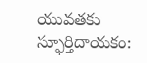యువతకు స్ఫూర్తిదాయకం: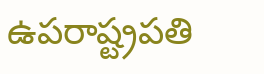ఉపరాష్ట్రపతి